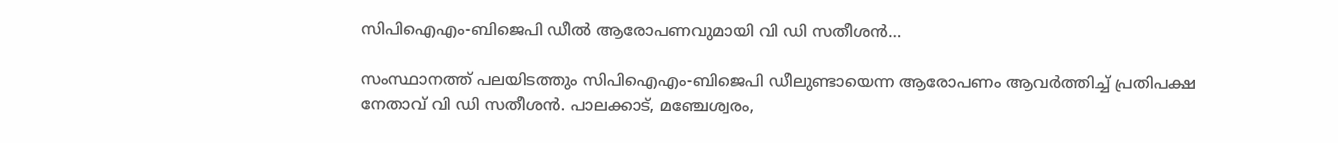സിപിഐഎം-ബിജെപി ഡീല്‍ ആരോപണവുമായി വി ഡി സതീശന്‍…

സംസ്ഥാനത്ത് പലയിടത്തും സിപിഐഎം-ബിജെപി ഡീലുണ്ടായെന്ന ആരോപണം ആവര്‍ത്തിച്ച് പ്രതിപക്ഷ നേതാവ് വി ഡി സതീശന്‍. പാലക്കാട്, മഞ്ചേശ്വരം,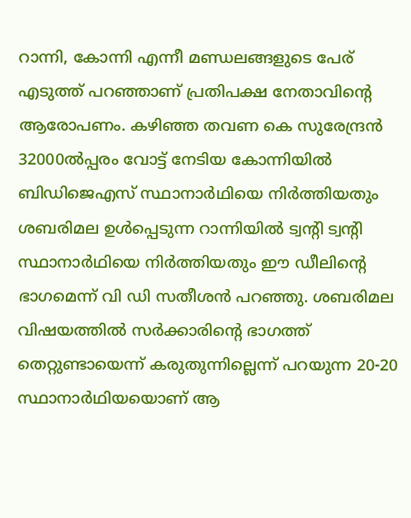റാന്നി, കോന്നി എന്നീ മണ്ഡലങ്ങളുടെ പേര് എടുത്ത് പറഞ്ഞാണ് പ്രതിപക്ഷ നേതാവിന്റെ ആരോപണം. കഴിഞ്ഞ തവണ കെ സുരേന്ദ്രന്‍ 32000ല്‍പ്പരം വോട്ട് നേടിയ കോന്നിയില്‍ ബിഡിജെഎസ് സ്ഥാനാര്‍ഥിയെ നിര്‍ത്തിയതും ശബരിമല ഉള്‍പ്പെടുന്ന റാന്നിയില്‍ ട്വന്റി ട്വന്റി സ്ഥാനാര്‍ഥിയെ നിര്‍ത്തിയതും ഈ ഡീലിന്റെ ഭാഗമെന്ന് വി ഡി സതീശന്‍ പറഞ്ഞു. ശബരിമല വിഷയത്തില്‍ സര്‍ക്കാരിന്റെ ഭാഗത്ത് തെറ്റുണ്ടായെന്ന് കരുതുന്നില്ലെന്ന് പറയുന്ന 20-20 സ്ഥാനാര്‍ഥിയയൊണ് ആ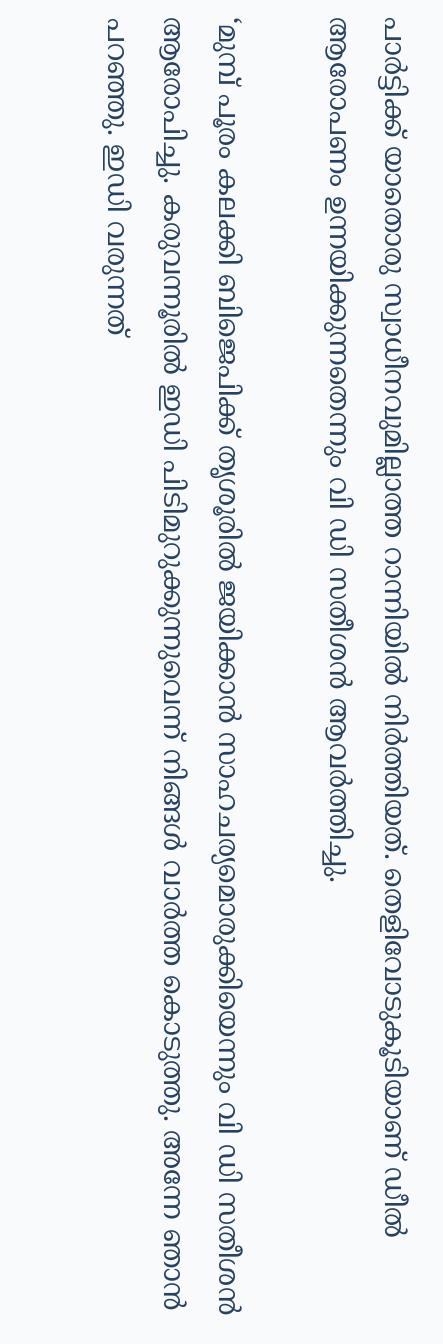പാര്‍ട്ടിക്ക് യാതൊരു സ്വാധീനവുമില്ലാത്ത റാന്നിയില്‍ നിര്‍ത്തിയത്. തെളിവോടുകൂടിയാണ് ഡീല്‍ ആരോപണം ഉന്നയിക്കുന്നതെന്നും വി ഡി സതീശന്‍ ആവര്‍ത്തിച്ചു.

‘മുമ്പ് പൂരം കലക്കി ബിജെപിക്ക് തൃശൂരില്‍ ജയിക്കാന്‍ സാഹചര്യമൊരുക്കിയെന്നും വി ഡി സതീശന്‍ ആരോപിച്ചു. കരുവന്നൂരില്‍ ഇഡി പിടിമുറുക്കുന്നുവെന്ന് നിങ്ങള്‍ വാര്‍ത്ത കൊടുത്തു. അന്നേ ഞാന്‍ പറഞ്ഞു. ഇഡി വരുന്നത്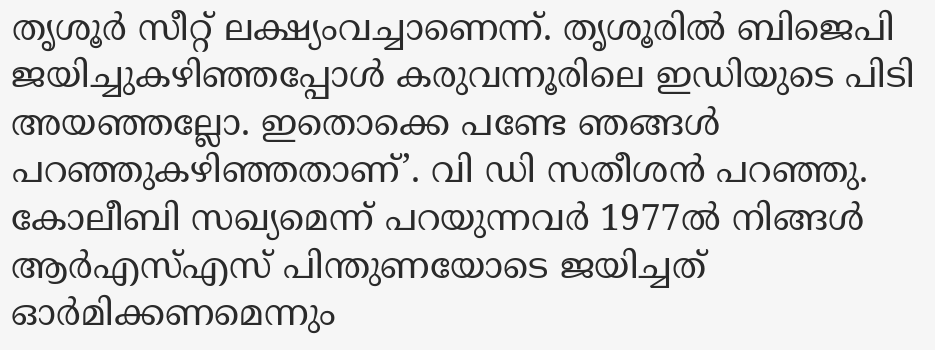തൃശൂര്‍ സീറ്റ് ലക്ഷ്യംവച്ചാണെന്ന്. തൃശൂരില്‍ ബിജെപി ജയിച്ചുകഴിഞ്ഞപ്പോള്‍ കരുവന്നൂരിലെ ഇഡിയുടെ പിടി അയഞ്ഞല്ലോ. ഇതൊക്കെ പണ്ടേ ഞങ്ങള്‍ പറഞ്ഞുകഴിഞ്ഞതാണ്’. വി ഡി സതീശന്‍ പറഞ്ഞു. കോലീബി സഖ്യമെന്ന് പറയുന്നവര്‍ 1977ല്‍ നിങ്ങള്‍ ആര്‍എസ്എസ് പിന്തുണയോടെ ജയിച്ചത് ഓര്‍മിക്കണമെന്നും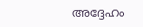അദ്ദേഹം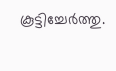കൂട്ടിച്ചേര്‍ത്തു.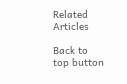Related Articles

Back to top button